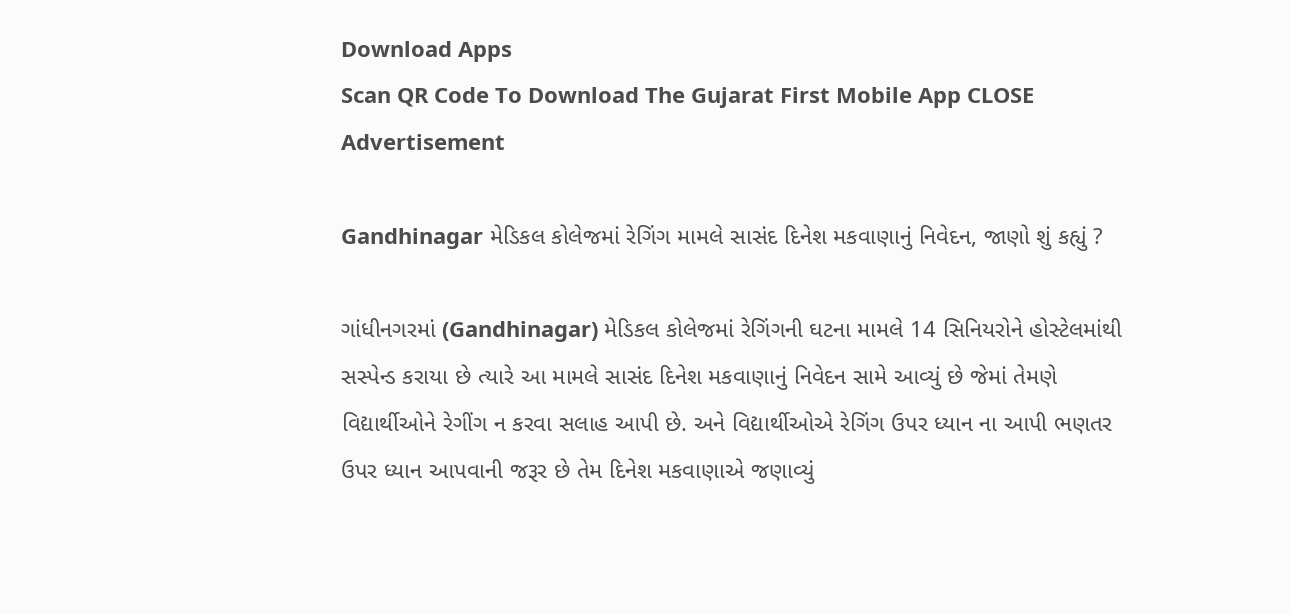Download Apps
Scan QR Code To Download The Gujarat First Mobile App CLOSE
Advertisement

Gandhinagar મેડિકલ કોલેજમાં રેગિંગ મામલે સાસંદ દિનેશ મકવાણાનું નિવેદન, જાણો શું કહ્યું ?

ગાંધીનગરમાં (Gandhinagar) મેડિકલ કોલેજમાં રેગિંગની ઘટના મામલે 14 સિનિયરોને હોસ્ટેલમાંથી સસ્પેન્ડ કરાયા છે ત્યારે આ મામલે સાસંદ દિનેશ મકવાણાનું નિવેદન સામે આવ્યું છે જેમાં તેમણે વિદ્યાર્થીઓને રેગીંગ ન કરવા સલાહ આપી છે. અને વિદ્યાર્થીઓએ રેગિંગ ઉપર ધ્યાન ના આપી ભણતર ઉપર ધ્યાન આપવાની જરૂર છે તેમ દિનેશ મકવાણાએ જણાવ્યું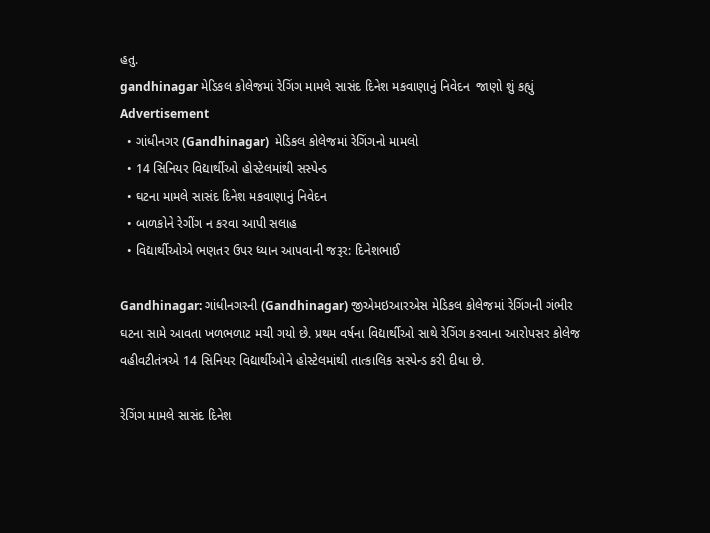હતુ.
gandhinagar મેડિકલ કોલેજમાં રેગિંગ મામલે સાસંદ દિનેશ મકવાણાનું નિવેદન  જાણો શું કહ્યું
Advertisement
  • ગાંધીનગર (Gandhinagar)  મેડિકલ કોલેજમાં રેગિંગનો મામલો
  • 14 સિનિયર વિદ્યાર્થીઓ હોસ્ટેલમાંથી સસ્પેન્ડ
  • ઘટના મામલે સાસંદ દિનેશ મકવાણાનું નિવેદન
  • બાળકોને રેગીંગ ન કરવા આપી સલાહ
  • વિદ્યાર્થીઓએ ભણતર ઉપર ધ્યાન આપવાની જરૂર: દિનેશભાઈ

Gandhinagar: ગાંધીનગરની (Gandhinagar) જીએમઇઆરએસ મેડિકલ કોલેજમાં રેગિંગની ગંભીર ઘટના સામે આવતા ખળભળાટ મચી ગયો છે. પ્રથમ વર્ષના વિદ્યાર્થીઓ સાથે રેગિંગ કરવાના આરોપસર કોલેજ વહીવટીતંત્રએ 14 સિનિયર વિદ્યાર્થીઓને હોસ્ટેલમાંથી તાત્કાલિક સસ્પેન્ડ કરી દીધા છે.

રેગિંગ મામલે સાસંદ દિનેશ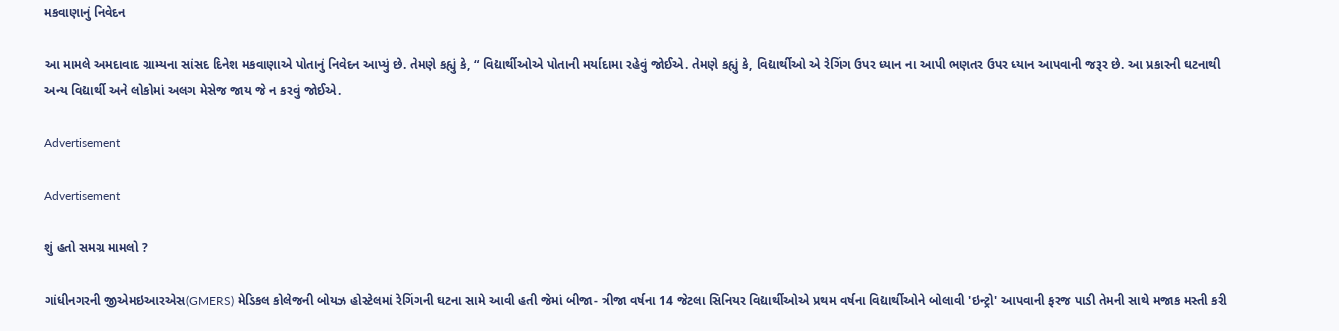મકવાણાનું નિવેદન

આ મામલે અમદાવાદ ગ્રામ્યના સાંસદ દિનેશ મકવાણાએ પોતાનું નિવેદન આપ્યું છે. તેમણે કહ્યું કે, “ વિદ્યાર્થીઓએ પોતાની મર્યાદામા રહેવું જોઈએ. તેમણે કહ્યું કે, વિદ્યાર્થીઓ એ રેગિંગ ઉપર ધ્યાન ના આપી ભણતર ઉપર ધ્યાન આપવાની જરૂર છે. આ પ્રકારની ઘટનાથી અન્ય વિદ્યાર્થી અને લોકોમાં અલગ મેસેજ જાય જે ન કરવું જોઈએ.

Advertisement

Advertisement

શું હતો સમગ્ર મામલો ?

ગાંધીનગરની જીએમઇઆરએસ(GMERS) મેડિકલ કોલેજની બોયઝ હોસ્ટેલમાં રેગિંગની ઘટના સામે આવી હતી જેમાં બીજા- ત્રીજા વર્ષના 14 જેટલા સિનિયર વિદ્યાર્થીઓએ પ્રથમ વર્ષના વિદ્યાર્થીઓને બોલાવી 'ઇન્ટ્રો' આપવાની ફરજ પાડી તેમની સાથે મજાક મસ્તી કરી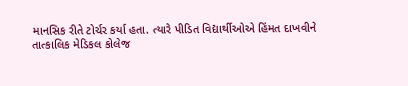માનસિક રીતે ટોર્ચર કર્યા હતા. ત્યારે પીડિત વિદ્યાર્થીઓએ હિંમત દાખવીને તાત્કાલિક મેડિકલ કોલેજ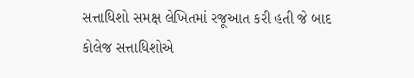સત્તાધિશો સમક્ષ લેખિતમાં રજૂઆત કરી હતી જે બાદ કોલેજ સત્તાધિશોએ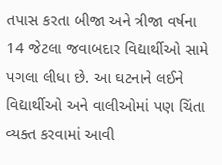તપાસ કરતા બીજા અને ત્રીજા વર્ષના 14 જેટલા જવાબદાર વિદ્યાર્થીઓ સામે પગલા લીધા છે. આ ઘટનાને લઈને વિદ્યાર્થીઓ અને વાલીઓમાં પણ ચિંતા વ્યક્ત કરવામાં આવી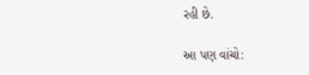રહી છે.

આ પણ વાંચો: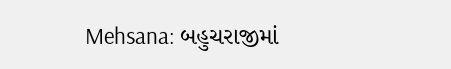Mehsana: બહુચરાજીમાં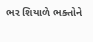ભર શિયાળે ભક્તોને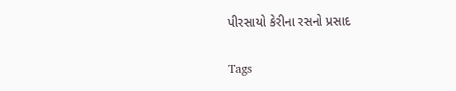પીરસાયો કેરીના રસનો પ્રસાદ

Tags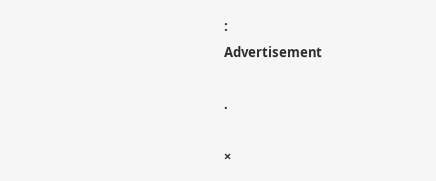:
Advertisement

.

×